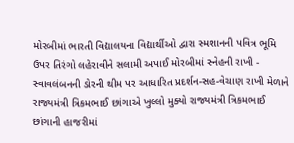મોરબીમાં ભારતી વિદ્યાલયના વિદ્યાર્થીઓ દ્વારા સ્મશાનની પવિત્ર ભૂમિ ઉપર તિરંગો લહેરાવીને સલામી અપાઈ મોરબીમાં સ્નેહની રાખી - સ્વાવલંબનની ડોરની થીમ પર આધારિત પ્રદર્શન-સહ-વેચાણ રાખી મેળાને રાજ્યમંત્રી ત્રિકમભાઈ છાંગાએ ખુલ્લો મુક્યો રાજ્યમંત્રી ત્રિકમભાઈ છાંગાની હાજરીમાં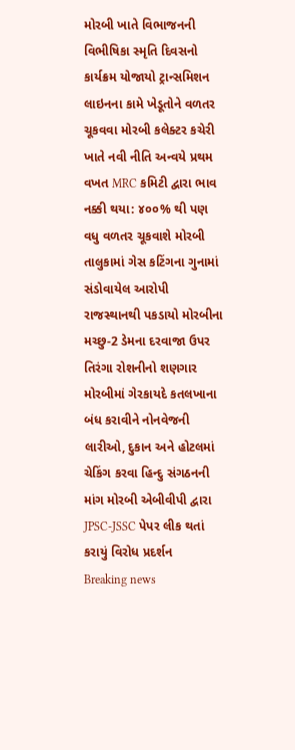મોરબી ખાતે વિભાજનની વિભીષિકા સ્મૃતિ દિવસનો કાર્યક્રમ યોજાયો ટ્રાન્સમિશન લાઇનના કામે ખેડૂતોને વળતર ચૂકવવા મોરબી કલેક્ટર કચેરી ખાતે નવી નીતિ અન્વયે પ્રથમ વખત MRC કમિટી દ્વારા ભાવ નક્કી થયા: ૪૦૦% થી પણ વધુ વળતર ચૂકવાશે મોરબી તાલુકામાં ગેસ કટિંગના ગુનામાં સંડોવાયેલ આરોપી રાજસ્થાનથી પકડાયો મોરબીના મચ્છુ-2 ડેમના દરવાજા ઉપર તિરંગા રોશનીનો શણગાર મોરબીમાં ગેરકાયદે કતલખાના બંધ કરાવીને નોનવેજની લારીઓ, દુકાન અને હોટલમાં ચેકિંગ કરવા હિન્દુ સંગઠનની માંગ મોરબી એબીવીપી દ્વારા JPSC-JSSC પેપર લીક થતાં કરાયું વિરોધ પ્રદર્શન
Breaking news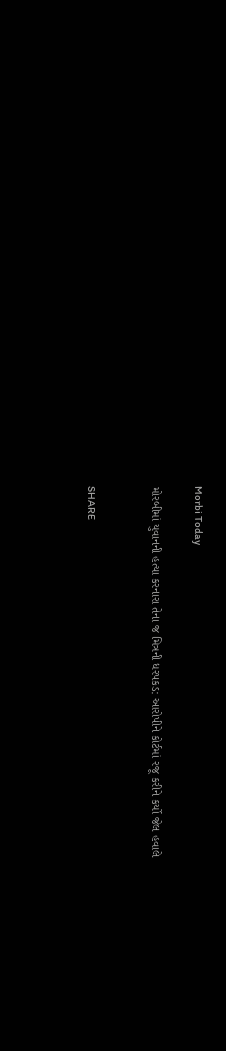Morbi Today

મોરબીમાં યુવાનની હત્યા કરનારા તેના જ મિત્રની ધરપકડ: આરોપીને કોર્ટમાં રજૂ કરીને કર્યો જેલ હવાલે


SHARE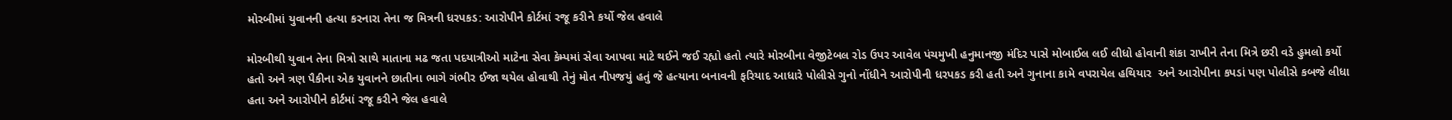મોરબીમાં યુવાનની હત્યા કરનારા તેના જ મિત્રની ધરપકડ: આરોપીને કોર્ટમાં રજૂ કરીને કર્યો જેલ હવાલે

મોરબીથી યુવાન તેના મિત્રો સાથે માતાના મઢ જતા પદયાત્રીઓ માટેના સેવા કેમ્પમાં સેવા આપવા માટે થઈને જઈ રહ્યો હતો ત્યારે મોરબીના વેજીટેબલ રોડ ઉપર આવેલ પંચમુખી હનુમાનજી મંદિર પાસે મોબાઈલ લઈ લીધો હોવાની શંકા રાખીને તેના મિત્રે છરી વડે હુમલો કર્યો હતો અને ત્રણ પૈકીના એક યુવાનને છાતીના ભાગે ગંભીર ઈજા થયેલ હોવાથી તેનું મોત નીપજયું હતું જે હત્યાના બનાવની ફરિયાદ આધારે પોલીસે ગુનો નોંધીને આરોપીની ધરપકડ કરી હતી અને ગુનાના કામે વપરાયેલ હથિયાર  અને આરોપીના કપડાં પણ પોલીસે કબજે લીધા હતા અને આરોપીને કોર્ટમાં રજૂ કરીને જેલ હવાલે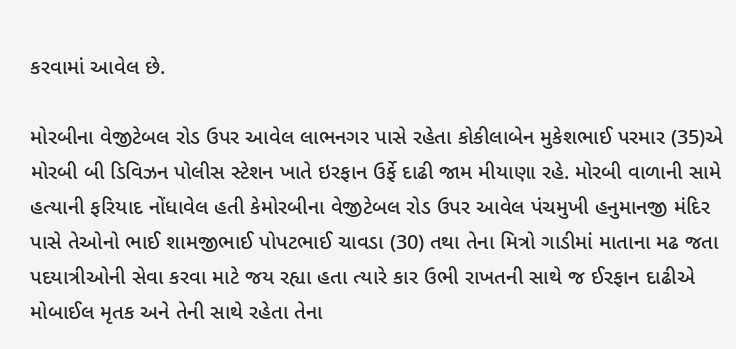કરવામાં આવેલ છે.

મોરબીના વેજીટેબલ રોડ ઉપર આવેલ લાભનગર પાસે રહેતા કોકીલાબેન મુકેશભાઈ પરમાર (35)એ મોરબી બી ડિવિઝન પોલીસ સ્ટેશન ખાતે ઇરફાન ઉર્ફે દાઢી જામ મીયાણા રહે. મોરબી વાળાની સામે હત્યાની ફરિયાદ નોંધાવેલ હતી કેમોરબીના વેજીટેબલ રોડ ઉપર આવેલ પંચમુખી હનુમાનજી મંદિર પાસે તેઓનો ભાઈ શામજીભાઈ પોપટભાઈ ચાવડા (30) તથા તેના મિત્રો ગાડીમાં માતાના મઢ જતા પદયાત્રીઓની સેવા કરવા માટે જય રહ્યા હતા ત્યારે કાર ઉભી રાખતની સાથે જ ઈરફાન દાઢીએ મોબાઈલ મૃતક અને તેની સાથે રહેતા તેના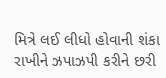મિત્રે લઈ લીધો હોવાની શંકા રાખીને ઝપાઝપી કરીને છરી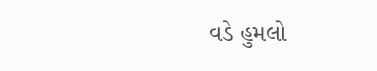વડે હુમલો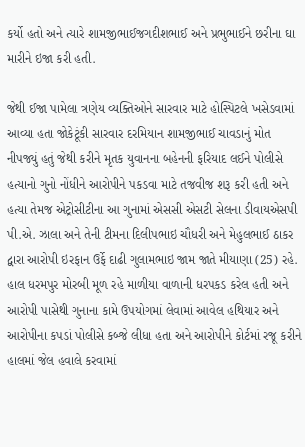કર્યો હતો અને ત્યારે શામજીભાઈજગદીશભાઈ અને પ્રભુભાઈને છરીના ઘા મારીને ઇજા કરી હતી.

જેથી ઈજા પામેલા ત્રણેય વ્યક્તિઓને સારવાર માટે હોસ્પિટલે ખસેડવામાં આવ્યા હતા જોકેટૂંકી સારવાર દરમિયાન શામજીભાઈ ચાવડાનું મોત નીપજ્યું હતું જેથી કરીને મૃતક યુવાનના બહેનની ફરિયાદ લઈને પોલીસે હત્યાનો ગુનો નોંધીને આરોપીને પકડવા માટે તજવીજ શરૂ કરી હતી અને હત્યા તેમજ એટ્રોસીટીના આ ગુનામાં એસસી એસટી સેલના ડીવાયએસપી પી.એ. ઝાલા અને તેની ટીમના દિલીપભાઇ ચૌધરી અને મેહુલભાઈ ઠાકર દ્વારા આરોપી ઇરફાન ઉર્ફે દાઢી ગુલામભાઇ જામ જાતે મીયાણા (25) રહે. હાલ ધરમપુર મોરબી મૂળ રહે માળીયા વાળાની ધરપકડ કરેલ હતી અને આરોપી પાસેથી ગુનાના કામે ઉપયોગમાં લેવામાં આવેલ હથિયાર અને આરોપીના કપડાં પોલીસે કબ્જે લીધા હતા અને આરોપીને કોર્ટમાં રજૂ કરીને હાલમાં જેલ હવાલે કરવામાં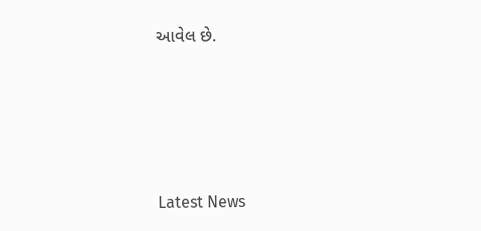આવેલ છે.






Latest News